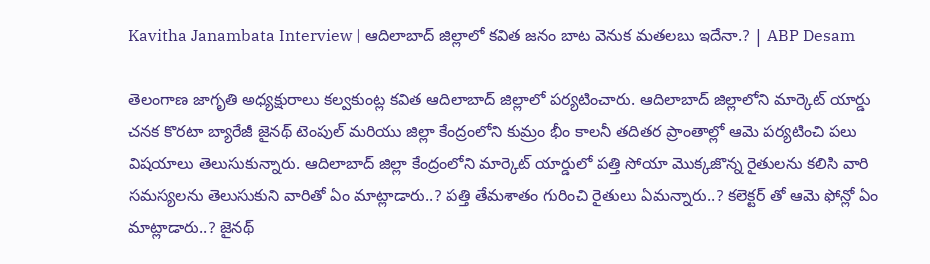Kavitha Janambata Interview | ఆదిలాబాద్ జిల్లాలో కవిత జనం బాట వెనుక మతలబు ఇదేనా.? | ABP Desam

తెలంగాణ జాగృతి అధ్యక్షురాలు కల్వకుంట్ల కవిత ఆదిలాబాద్ జిల్లాలో పర్యటించారు. ఆదిలాబాద్ జిల్లాలోని మార్కెట్ యార్డు చనక కొరటా బ్యారేజీ జైనథ్ టెంపుల్ మరియు జిల్లా కేంద్రంలోని కుమ్రం భీం కాలనీ తదితర ప్రాంతాల్లో ఆమె పర్యటించి పలు విషయాలు తెలుసుకున్నారు. ఆదిలాబాద్ జిల్లా కేంద్రంలోని మార్కెట్ యార్డులో పత్తి సోయా మొక్కజొన్న రైతులను కలిసి వారి సమస్యలను తెలుసుకుని వారితో ఏం మాట్లాడారు..? పత్తి తేమశాతం గురించి రైతులు ఏమన్నారు..? కలెక్టర్ తో ఆమె ఫోన్లో ఏం మాట్లాడారు..? జైనథ్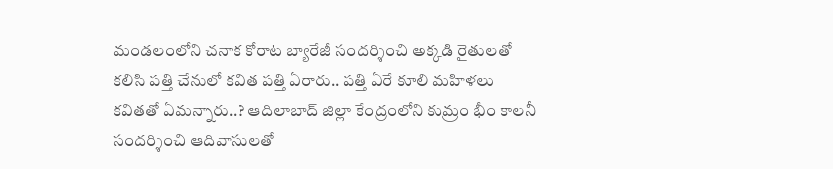మండలంలోని చనాక కోరాట బ్యారేజీ సందర్శించి అక్కడి రైతులతో కలిసి పత్తి చేనులో కవిత పత్తి ఏరారు.. పత్తి ఏరే కూలి మహిళలు కవితతో ఏమన్నారు..? ఆదిలాబాద్ జిల్లా కేంద్రంలోని కుమ్రం భీం కాలనీ సందర్శించి ఆదివాసులతో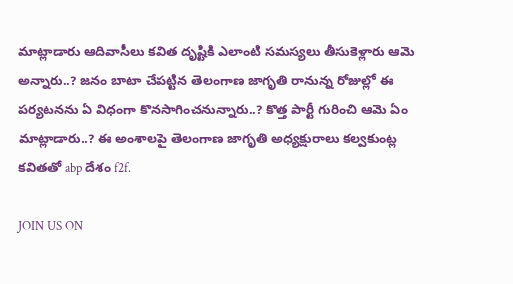మాట్లాడారు ఆదివాసీలు కవిత దృష్టికి ఎలాంటి సమస్యలు తీసుకెళ్లారు ఆమె అన్నారు..? జనం బాటా చేపట్టిన తెలంగాణ జాగృతి రానున్న రోజుల్లో ఈ పర్యటనను ఏ విధంగా కొనసాగించనున్నారు..? కొత్త పార్టీ గురించి ఆమె ఏం మాట్లాడారు..? ఈ అంశాలపై తెలంగాణ జాగృతి అధ్యక్షురాలు కల్వకుంట్ల కవితతో abp దేశం f2f.

JOIN US ON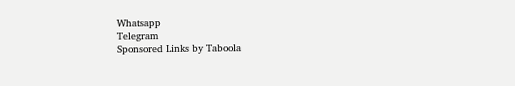Whatsapp
Telegram
Sponsored Links by Taboola